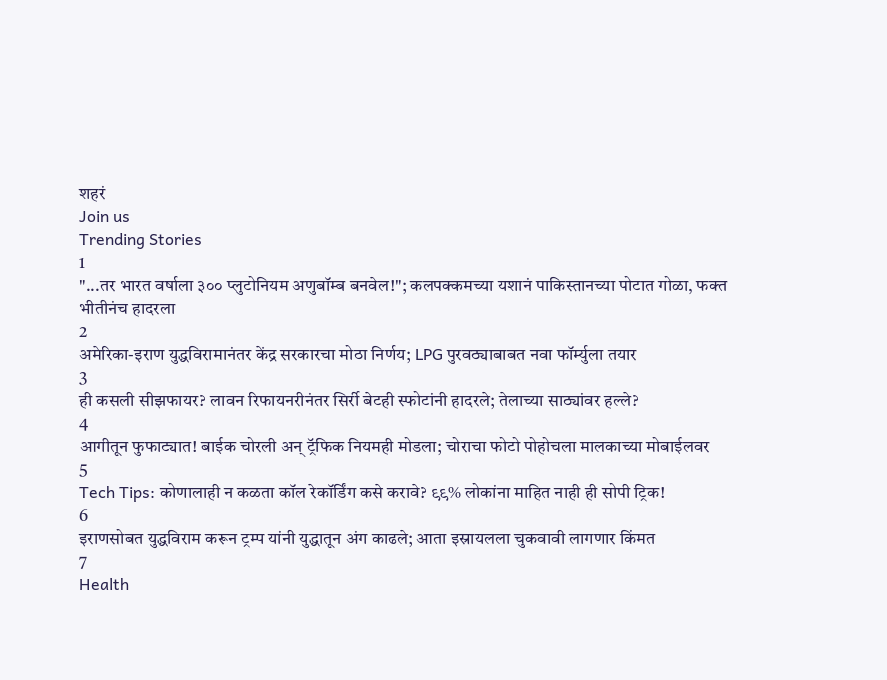शहरं
Join us
Trending Stories
1
"...तर भारत वर्षाला ३०० प्लुटोनियम अणुबॉम्ब बनवेल!"; कलपक्कमच्या यशानं पाकिस्तानच्या पोटात गोळा, फक्त भीतीनंच हादरला
2
अमेरिका-इराण युद्धविरामानंतर केंद्र सरकारचा मोठा निर्णय; LPG पुरवठ्याबाबत नवा फॉर्म्युला तयार
3
ही कसली सीझफायर? लावन रिफायनरीनंतर सिर्री बेटही स्फोटांनी हादरले; तेलाच्या साठ्यांवर हल्ले?
4
आगीतून फुफाट्यात! बाईक चोरली अन् ट्रॅफिक नियमही मोडला; चोराचा फोटो पोहोचला मालकाच्या मोबाईलवर
5
Tech Tips: कोणालाही न कळता कॉल रेकॉर्डिंग कसे करावे? ९९% लोकांना माहित नाही ही सोपी ट्रिक!
6
इराणसोबत युद्धविराम करून ट्रम्प यांनी युद्धातून अंग काढले; आता इस्रायलला चुकवावी लागणार किंमत
7
Health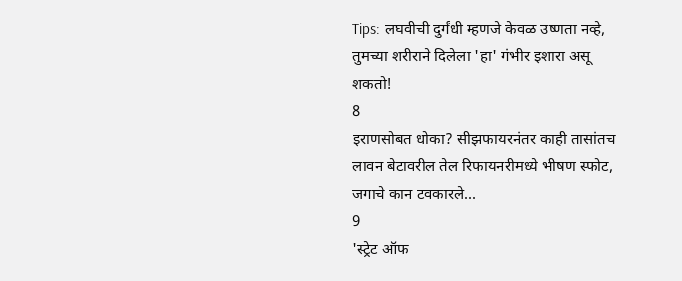Tips: लघवीची दुर्गंधी म्हणजे केवळ उष्णता नव्हे, तुमच्या शरीराने दिलेला 'हा' गंभीर इशारा असू शकतो!
8
इराणसोबत धोका? सीझफायरनंतर काही तासांतच लावन बेटावरील तेल रिफायनरीमध्ये भीषण स्फोट, जगाचे कान टवकारले...
9
'स्ट्रेट ऑफ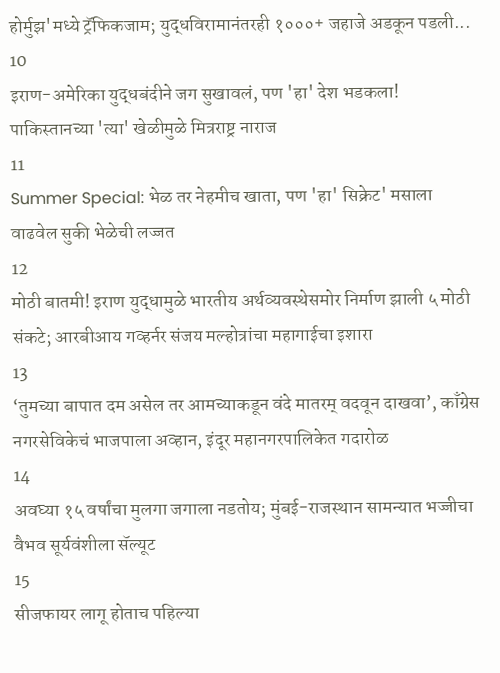होर्मुझ'मध्ये ट्रॅफिकजाम; युद्धविरामानंतरही १०००+ जहाजे अडकून पडली...
10
इराण-अमेरिका युद्धबंदीने जग सुखावलं, पण 'हा' देश भडकला! पाकिस्तानच्या 'त्या' खेळीमुळे मित्रराष्ट्र नाराज
11
Summer Special: भेळ तर नेहमीच खाता, पण 'हा' सिक्रेट' मसाला वाढवेल सुकी भेळेची लज्जत
12
मोठी बातमी! इराण युद्धामुळे भारतीय अर्थव्यवस्थेसमोर निर्माण झाली ५ मोठी संकटे; आरबीआय गव्हर्नर संजय मल्होत्रांचा महागाईचा इशारा
13
‘तुमच्या बापात दम असेल तर आमच्याकडून वंदे मातरम् वदवून दाखवा’, काँग्रेस नगरसेविकेचं भाजपाला अव्हान, इंदूर महानगरपालिकेत गदारोळ
14
अवघ्या १५ वर्षांचा मुलगा जगाला नडतोय; मुंबई-राजस्थान सामन्यात भज्जीचा वैभव सूर्यवंशीला सॅल्यूट
15
सीजफायर लागू होताच पहिल्या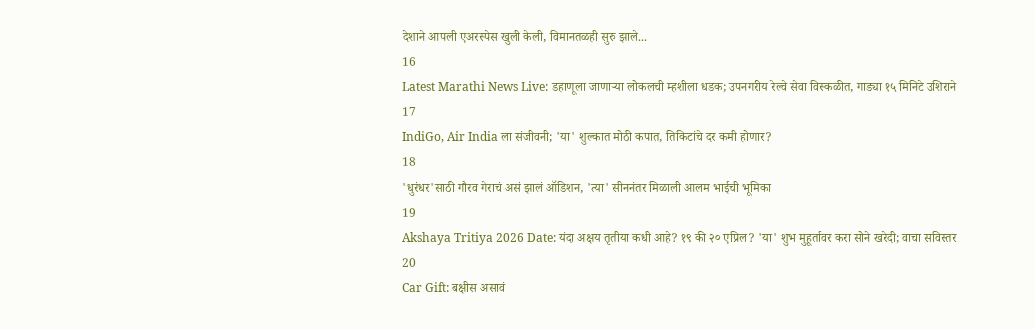देशाने आपली एअरस्पेस खुली केली, विमानतळही सुरु झाले...
16
Latest Marathi News Live: डहाणूला जाणाऱ्या लोकलची म्हशीला धडक; उपनगरीय रेल्वे सेवा विस्कळीत, गाड्या १५ मिनिटे उशिराने
17
IndiGo, Air India ला संजीवनी; 'या' शुल्कात मोठी कपात, तिकिटांचे दर कमी होणार?
18
'धुरंधर'साठी गौरव गेराचं असं झालं ऑडिशन, 'त्या' सीननंतर मिळाली आलम भाईची भूमिका
19
Akshaya Tritiya 2026 Date: यंदा अक्षय तृतीया कधी आहे? १९ की २० एप्रिल? 'या' शुभ मुहूर्तावर करा सोने खरेदी; वाचा सविस्तर
20
Car Gift: बक्षीस असावं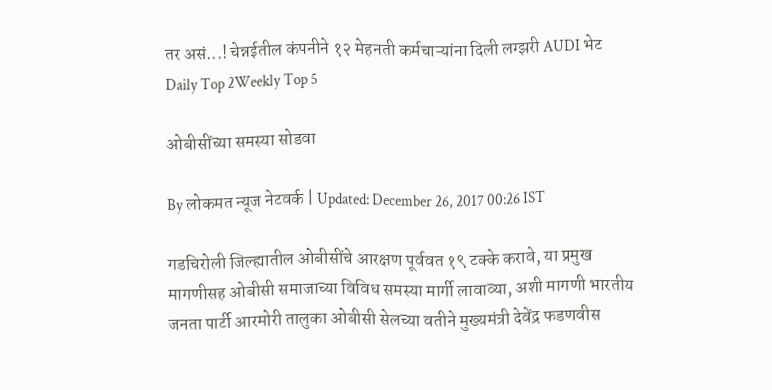तर असं...! चेन्नईतील कंपनीने १२ मेहनती कर्मचाऱ्यांना दिली लग्झरी AUDI भेट
Daily Top 2Weekly Top 5

ओबीसींच्या समस्या सोडवा

By लोकमत न्यूज नेटवर्क | Updated: December 26, 2017 00:26 IST

गडचिरोली जिल्ह्यातील ओबीसींचे आरक्षण पूर्ववत १९ टक्के करावे, या प्रमुख मागणीसह ओबीसी समाजाच्या विविध समस्या मार्गी लावाव्या, अशी मागणी भारतीय जनता पार्टी आरमोरी तालुका ओबीसी सेलच्या वतीने मुख्यमंत्री देवेंद्र फडणवीस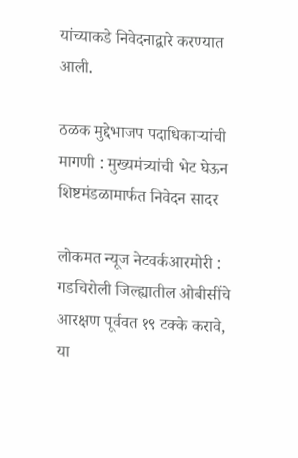यांच्याकडे निवेदनाद्वारे करण्यात आली.

ठळक मुद्देभाजप पदाधिकाऱ्यांची मागणी : मुख्यमंत्र्यांची भेट घेऊन शिष्टमंडळामार्फत निवेदन सादर

लोकमत न्यूज नेटवर्कआरमोरी : गडचिरोली जिल्ह्यातील ओबीसींचे आरक्षण पूर्ववत १९ टक्के करावे, या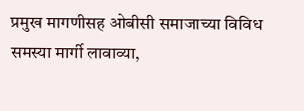प्रमुख मागणीसह ओबीसी समाजाच्या विविध समस्या मार्गी लावाव्या,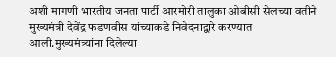अशी मागणी भारतीय जनता पार्टी आरमोरी तालुका ओबीसी सेलच्या वतीने मुख्यमंत्री देवेंद्र फडणवीस यांच्याकडे निवेदनाद्वारे करण्यात आली.मुख्यमंत्र्यांना दिलेल्या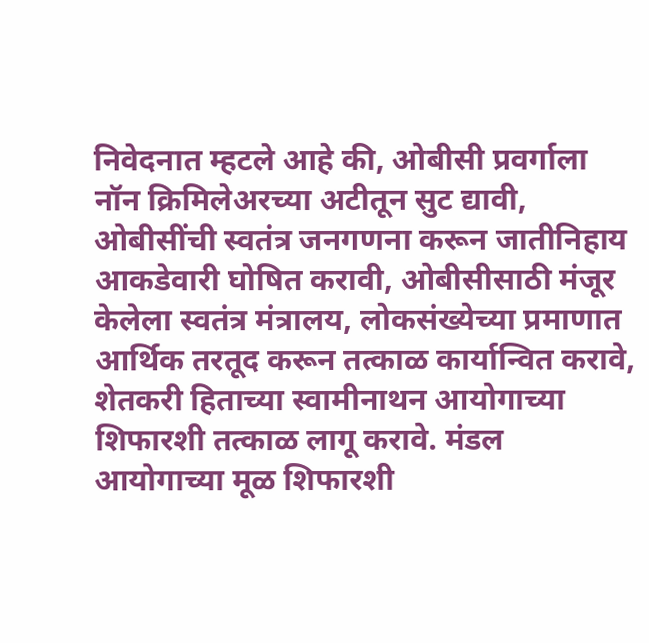निवेदनात म्हटले आहे की, ओबीसी प्रवर्गाला नॉन क्रिमिलेअरच्या अटीतून सुट द्यावी, ओबीसींची स्वतंत्र जनगणना करून जातीनिहाय आकडेवारी घोषित करावी, ओबीसीसाठी मंजूर केलेला स्वतंत्र मंत्रालय, लोकसंख्येच्या प्रमाणात आर्थिक तरतूद करून तत्काळ कार्यान्वित करावे, शेतकरी हिताच्या स्वामीनाथन आयोगाच्या शिफारशी तत्काळ लागू करावे. मंडल आयोगाच्या मूळ शिफारशी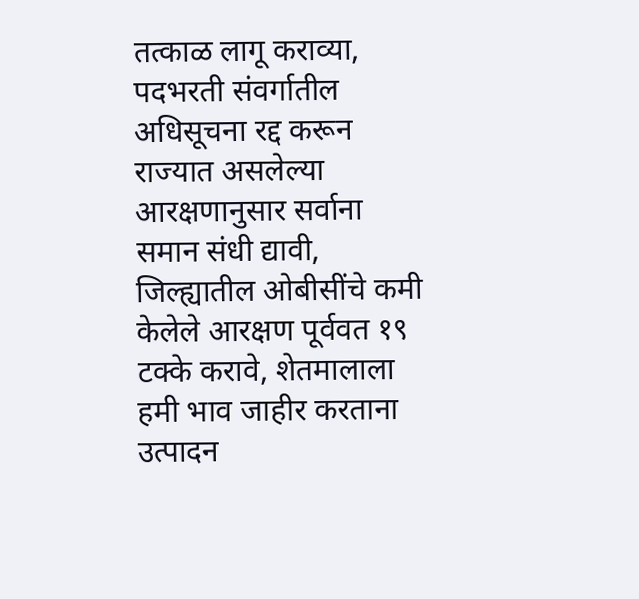तत्काळ लागू कराव्या, पदभरती संवर्गातील अधिसूचना रद्द करून राज्यात असलेल्या आरक्षणानुसार सर्वाना समान संधी द्यावी, जिल्ह्यातील ओबीसींचे कमी केलेले आरक्षण पूर्ववत १९ टक्के करावे, शेतमालाला हमी भाव जाहीर करताना उत्पादन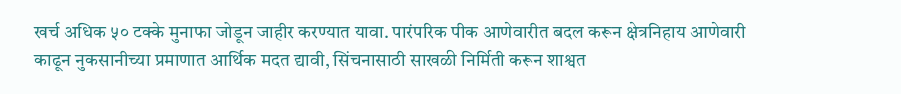खर्च अधिक ५० टक्के मुनाफा जोडून जाहीर करण्यात यावा. पारंपरिक पीक आणेवारीत बदल करून क्षेत्रनिहाय आणेवारी काढून नुकसानीच्या प्रमाणात आर्थिक मदत द्यावी, सिंचनासाठी साखळी निर्मिती करून शाश्वत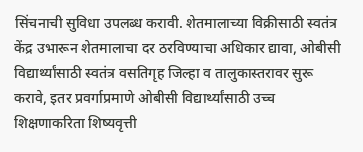सिंचनाची सुविधा उपलब्ध करावी. शेतमालाच्या विक्रीसाठी स्वतंत्र केंद्र उभारून शेतमालाचा दर ठरविण्याचा अधिकार द्यावा, ओबीसी विद्यार्थ्यांसाठी स्वतंत्र वसतिगृह जिल्हा व तालुकास्तरावर सुरू करावे, इतर प्रवर्गाप्रमाणे ओबीसी विद्यार्थ्यांसाठी उच्च शिक्षणाकरिता शिष्यवृत्ती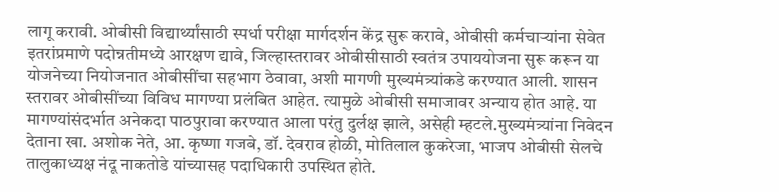लागू करावी. ओबीसी विद्यार्थ्यांसाठी स्पर्धा परीक्षा मार्गदर्शन केंद्र सुरू करावे, ओबीसी कर्मचाऱ्यांना सेवेत इतरांप्रमाणे पदोन्नतीमध्ये आरक्षण द्यावे, जिल्हास्तरावर ओबीसीसाठी स्वतंत्र उपाययोजना सुरू करून या योजनेच्या नियोजनात ओबीसींचा सहभाग ठेवावा, अशी मागणी मुख्यमंत्र्यांकडे करण्यात आली. शासन स्तरावर ओबीसींच्या विविध मागण्या प्रलंबित आहेत. त्यामुळे ओबीसी समाजावर अन्याय होत आहे. या मागण्यांसंदर्भात अनेकदा पाठपुरावा करण्यात आला परंतु दुर्लक्ष झाले, असेही म्हटले.मुख्यमंत्र्यांना निवेदन देताना खा. अशोक नेते, आ. कृष्णा गजबे, डॉ. देवराव होळी, मोतिलाल कुकरेजा, भाजप ओबीसी सेलचे तालुकाध्यक्ष नंदू नाकतोडे यांच्यासह पदाधिकारी उपस्थित होते.